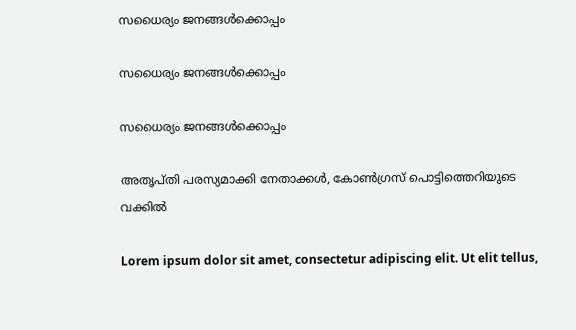സധൈര്യം ജനങ്ങൾക്കൊപ്പം

സധൈര്യം ജനങ്ങൾക്കൊപ്പം

സധൈര്യം ജനങ്ങൾക്കൊപ്പം

അതൃപ്തി പരസ്യമാക്കി നേതാക്കള്‍, കോണ്‍ഗ്രസ് പൊട്ടിത്തെറിയുടെ വക്കില്‍

Lorem ipsum dolor sit amet, consectetur adipiscing elit. Ut elit tellus,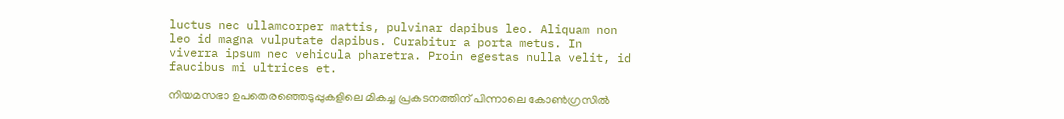luctus nec ullamcorper mattis, pulvinar dapibus leo. Aliquam non leo id magna vulputate dapibus. Curabitur a porta metus. In viverra ipsum nec vehicula pharetra. Proin egestas nulla velit, id faucibus mi ultrices et.

നിയമസഭാ ഉപതെരഞ്ഞെടുപ്പുകളിലെ മികച്ച പ്രകടനത്തിന് പിന്നാലെ കോണ്‍ഗ്രസില്‍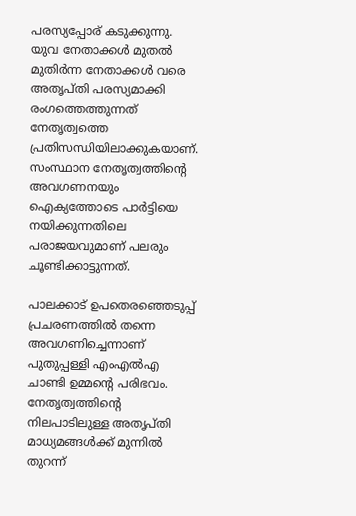പരസ്യപ്പോര് കടുക്കുന്നു. യുവ നേതാക്കള്‍ മുതല്‍ മുതിര്‍ന്ന നേതാക്കള്‍ വരെ അതൃപ്തി പരസ്യമാക്കി രംഗത്തെത്തുന്നത് നേതൃത്വത്തെ പ്രതിസന്ധിയിലാക്കുകയാണ്. സംസ്ഥാന നേതൃത്വത്തിന്റെ അവഗണനയും ഐക്യത്തോടെ പാര്‍ട്ടിയെ നയിക്കുന്നതിലെ പരാജയവുമാണ് പലരും ചൂണ്ടിക്കാട്ടുന്നത്.

പാലക്കാട് ഉപതെരഞ്ഞെടുപ്പ് പ്രചരണത്തില്‍ തന്നെ അവഗണിച്ചെന്നാണ് പുതുപ്പള്ളി എംഎല്‍എ ചാണ്ടി ഉമ്മന്റെ പരിഭവം. നേതൃത്വത്തിന്റെ നിലപാടിലുള്ള അതൃപ്തി മാധ്യമങ്ങള്‍ക്ക് മുന്നില്‍ തുറന്ന്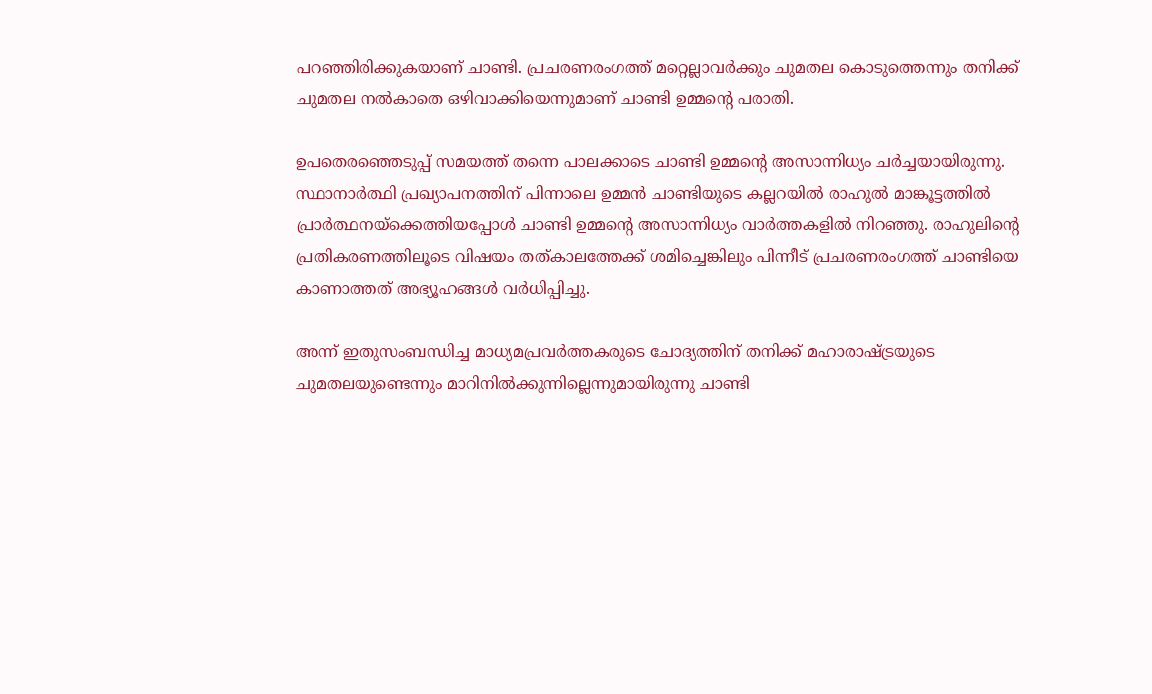പറഞ്ഞിരിക്കുകയാണ് ചാണ്ടി. പ്രചരണരംഗത്ത് മറ്റെല്ലാവര്‍ക്കും ചുമതല കൊടുത്തെന്നും തനിക്ക് ചുമതല നല്‍കാതെ ഒഴിവാക്കിയെന്നുമാണ് ചാണ്ടി ഉമ്മന്റെ പരാതി.

ഉപതെരഞ്ഞെടുപ്പ് സമയത്ത് തന്നെ പാലക്കാടെ ചാണ്ടി ഉമ്മന്റെ അസാന്നിധ്യം ചര്‍ച്ചയായിരുന്നു. സ്ഥാനാര്‍ത്ഥി പ്രഖ്യാപനത്തിന് പിന്നാലെ ഉമ്മന്‍ ചാണ്ടിയുടെ കല്ലറയില്‍ രാഹുല്‍ മാങ്കൂട്ടത്തില്‍ പ്രാര്‍ത്ഥനയ്‌ക്കെത്തിയപ്പോള്‍ ചാണ്ടി ഉമ്മന്റെ അസാന്നിധ്യം വാര്‍ത്തകളില്‍ നിറഞ്ഞു. രാഹുലിന്റെ പ്രതികരണത്തിലൂടെ വിഷയം തത്കാലത്തേക്ക് ശമിച്ചെങ്കിലും പിന്നീട് പ്രചരണരംഗത്ത് ചാണ്ടിയെ കാണാത്തത് അഭ്യൂഹങ്ങള്‍ വര്‍ധിപ്പിച്ചു.

അന്ന് ഇതുസംബന്ധിച്ച മാധ്യമപ്രവര്‍ത്തകരുടെ ചോദ്യത്തിന് തനിക്ക് മഹാരാഷ്ട്രയുടെ ചുമതലയുണ്ടെന്നും മാറിനില്‍ക്കുന്നില്ലെന്നുമായിരുന്നു ചാണ്ടി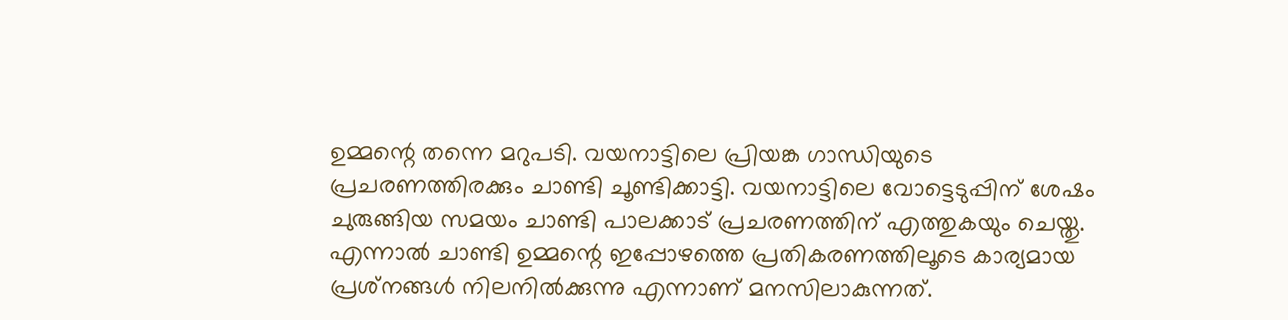ഉമ്മന്റെ തന്നെ മറുപടി. വയനാട്ടിലെ പ്രിയങ്ക ഗാന്ധിയുടെ പ്രചരണത്തിരക്കും ചാണ്ടി ചൂണ്ടിക്കാട്ടി. വയനാട്ടിലെ വോട്ടെടുപ്പിന് ശേഷം ചുരുങ്ങിയ സമയം ചാണ്ടി പാലക്കാട് പ്രചരണത്തിന് എത്തുകയും ചെയ്തു. എന്നാല്‍ ചാണ്ടി ഉമ്മന്റെ ഇപ്പോഴത്തെ പ്രതികരണത്തിലൂടെ കാര്യമായ പ്രശ്‌നങ്ങള്‍ നിലനില്‍ക്കുന്നു എന്നാണ് മനസിലാകുന്നത്.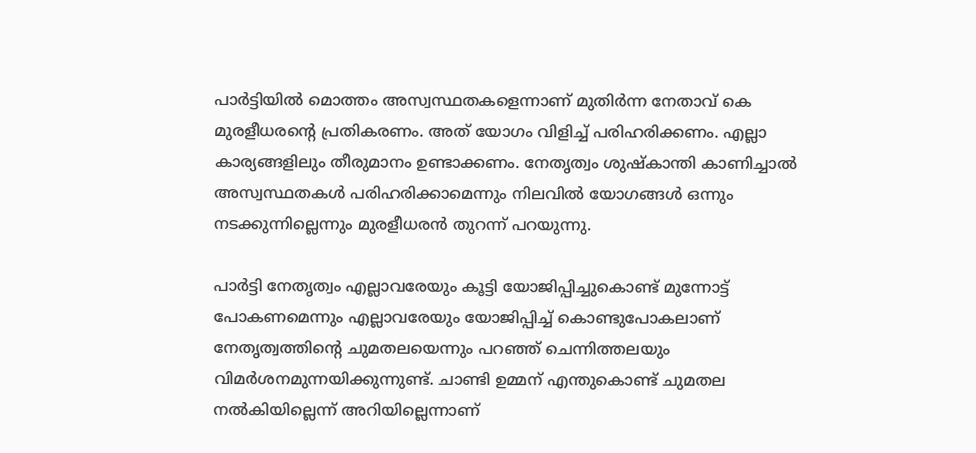പാര്‍ട്ടിയില്‍ മൊത്തം അസ്വസ്ഥതകളെന്നാണ് മുതിര്‍ന്ന നേതാവ് കെ മുരളീധരന്റെ പ്രതികരണം. അത് യോഗം വിളിച്ച് പരിഹരിക്കണം. എല്ലാ കാര്യങ്ങളിലും തീരുമാനം ഉണ്ടാക്കണം. നേതൃത്വം ശുഷ്‌കാന്തി കാണിച്ചാല്‍ അസ്വസ്ഥതകള്‍ പരിഹരിക്കാമെന്നും നിലവില്‍ യോഗങ്ങള്‍ ഒന്നും നടക്കുന്നില്ലെന്നും മുരളീധരന്‍ തുറന്ന് പറയുന്നു.

പാര്‍ട്ടി നേതൃത്വം എല്ലാവരേയും കൂട്ടി യോജിപ്പിച്ചുകൊണ്ട് മുന്നോട്ട് പോകണമെന്നും എല്ലാവരേയും യോജിപ്പിച്ച് കൊണ്ടുപോകലാണ് നേതൃത്വത്തിന്റെ ചുമതലയെന്നും പറഞ്ഞ് ചെന്നിത്തലയും വിമര്‍ശനമുന്നയിക്കുന്നുണ്ട്. ചാണ്ടി ഉമ്മന് എന്തുകൊണ്ട് ചുമതല നല്‍കിയില്ലെന്ന് അറിയില്ലെന്നാണ്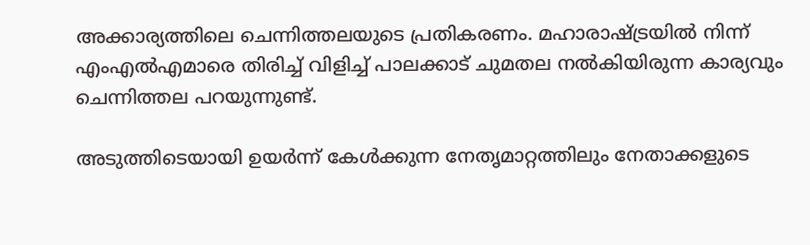അക്കാര്യത്തിലെ ചെന്നിത്തലയുടെ പ്രതികരണം. മഹാരാഷ്ട്രയില്‍ നിന്ന് എംഎല്‍എമാരെ തിരിച്ച് വിളിച്ച് പാലക്കാട് ചുമതല നല്‍കിയിരുന്ന കാര്യവും ചെന്നിത്തല പറയുന്നുണ്ട്.

അടുത്തിടെയായി ഉയര്‍ന്ന് കേള്‍ക്കുന്ന നേതൃമാറ്റത്തിലും നേതാക്കളുടെ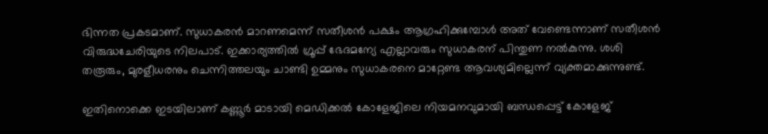ഭിന്നത പ്രകടമാണ്. സുധാകരന്‍ മാറണമെന്ന് സതീശന്‍ പക്ഷം ആഗ്രഹിക്കുമ്പോള്‍ അത് വേണ്ടെന്നാണ് സതീശന്‍ വിരുദ്ധചേരിയുടെ നിലപാട്. ഇക്കാര്യത്തില്‍ ഗ്രൂപ്പ് ഭേദമന്യേ എല്ലാവരും സുധാകരന് പിന്തുണ നല്‍കുന്നു. ശശി തരൂരും, മുരളീധരനും ചെന്നിത്തലയും ചാണ്ടി ഉമ്മനും സുധാകരനെ മാറ്റേണ്ട ആവശ്യമില്ലെന്ന് വ്യക്തമാക്കുന്നുണ്ട്.

ഇതിനൊക്കെ ഇടയിലാണ് കണ്ണൂര്‍ മാടായി മെഡിക്കല്‍ കോളേജിലെ നിയമനവുമായി ബന്ധപ്പെട്ട് കോളേജ്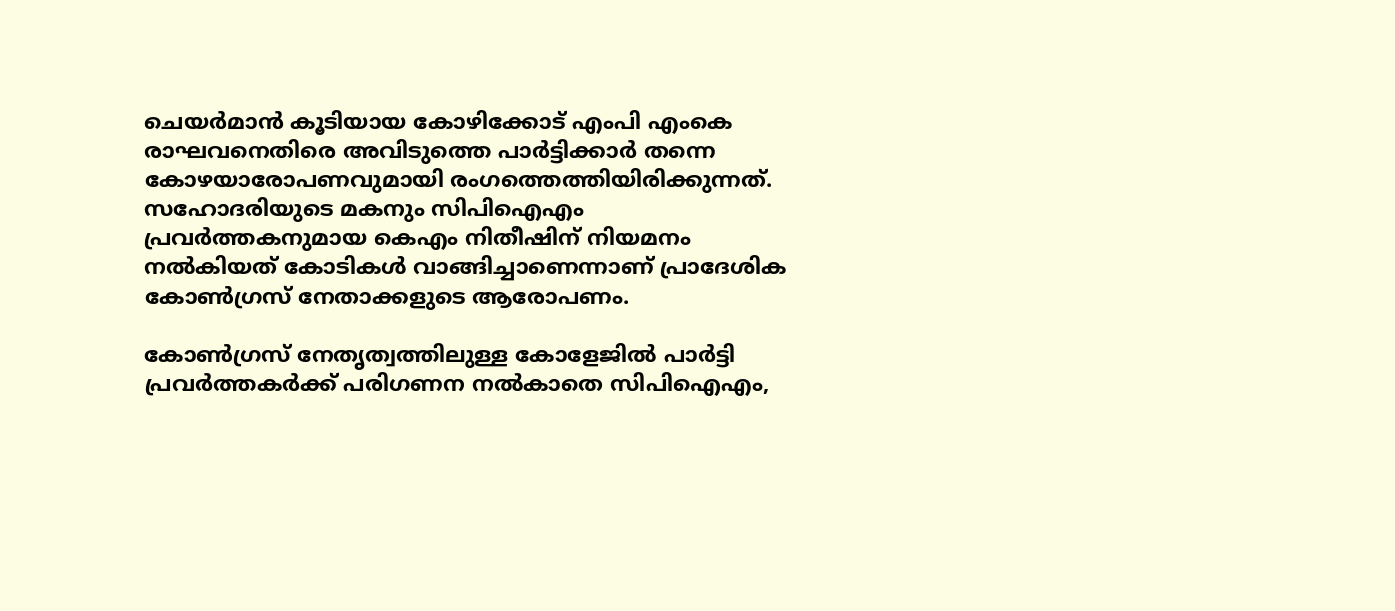ചെയര്‍മാന്‍ കൂടിയായ കോഴിക്കോട് എംപി എംകെ രാഘവനെതിരെ അവിടുത്തെ പാര്‍ട്ടിക്കാര്‍ തന്നെ കോഴയാരോപണവുമായി രംഗത്തെത്തിയിരിക്കുന്നത്. സഹോദരിയുടെ മകനും സിപിഐഎം പ്രവര്‍ത്തകനുമായ കെഎം നിതീഷിന് നിയമനം നല്‍കിയത് കോടികള്‍ വാങ്ങിച്ചാണെന്നാണ് പ്രാദേശിക കോണ്‍ഗ്രസ് നേതാക്കളുടെ ആരോപണം.

കോണ്‍ഗ്രസ് നേതൃത്വത്തിലുള്ള കോളേജില്‍ പാര്‍ട്ടി പ്രവര്‍ത്തകര്‍ക്ക് പരിഗണന നല്‍കാതെ സിപിഐഎം,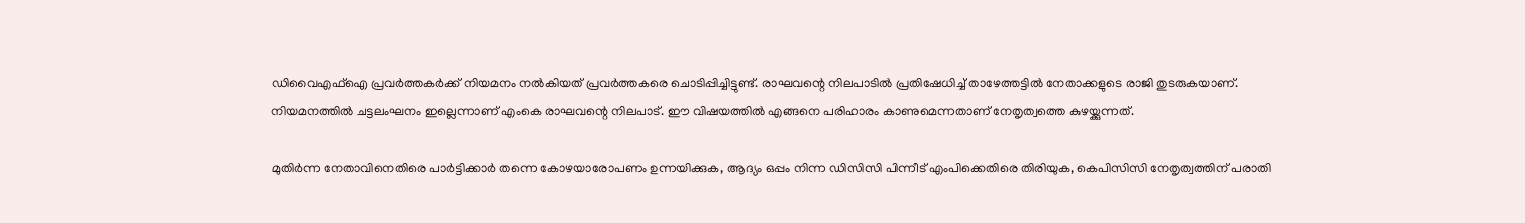ഡിവൈഎഫ്‌ഐ പ്രവര്‍ത്തകര്‍ക്ക് നിയമനം നല്‍കിയത് പ്രവര്‍ത്തകരെ ചൊടിപ്പിച്ചിട്ടുണ്ട്. രാഘവന്റെ നിലപാടില്‍ പ്രതിഷേധിച്ച് താഴേത്തട്ടില്‍ നേതാക്കളുടെ രാജി തുടരുകയാണ്. നിയമനത്തില്‍ ചട്ടലംഘനം ഇല്ലെന്നാണ് എംകെ രാഘവന്റെ നിലപാട്. ഈ വിഷയത്തില്‍ എങ്ങനെ പരിഹാരം കാണുമെന്നതാണ് നേതൃത്വത്തെ കുഴയ്ക്കുന്നത്.

മുതിര്‍ന്ന നേതാവിനെതിരെ പാര്‍ട്ടിക്കാര്‍ തന്നെ കോഴയാരോപണം ഉന്നയിക്കുക, ആദ്യം ഒപ്പം നിന്ന ഡിസിസി പിന്നീട് എംപിക്കെതിരെ തിരിയുക, കെപിസിസി നേതൃത്വത്തിന് പരാതി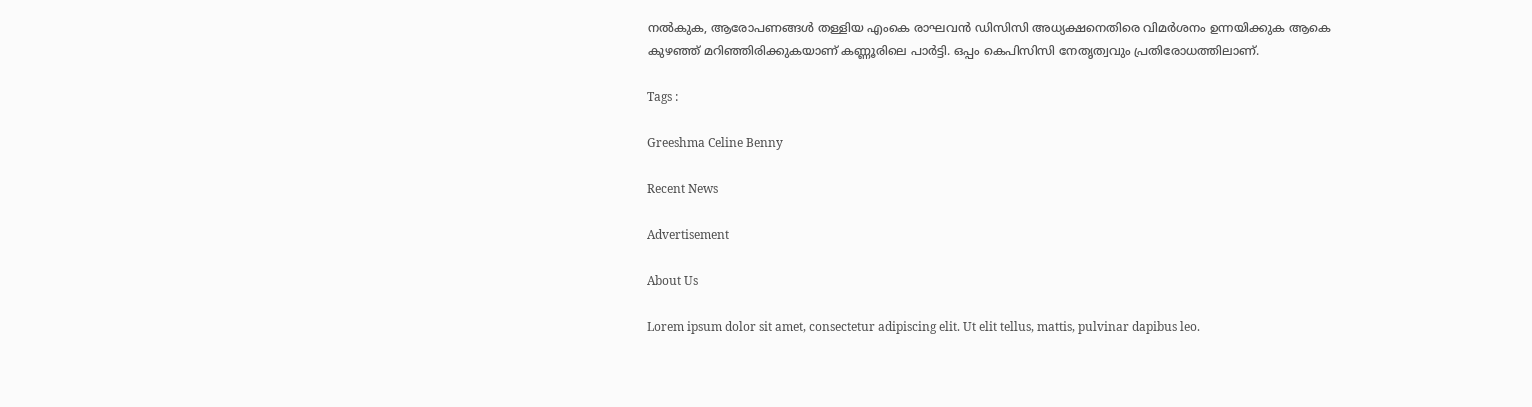നല്‍കുക, ആരോപണങ്ങള്‍ തള്ളിയ എംകെ രാഘവന്‍ ഡിസിസി അധ്യക്ഷനെതിരെ വിമര്‍ശനം ഉന്നയിക്കുക ആകെ കുഴഞ്ഞ് മറിഞ്ഞിരിക്കുകയാണ് കണ്ണൂരിലെ പാര്‍ട്ടി. ഒപ്പം കെപിസിസി നേതൃത്വവും പ്രതിരോധത്തിലാണ്.

Tags :

Greeshma Celine Benny

Recent News

Advertisement

About Us

Lorem ipsum dolor sit amet, consectetur adipiscing elit. Ut elit tellus, mattis, pulvinar dapibus leo.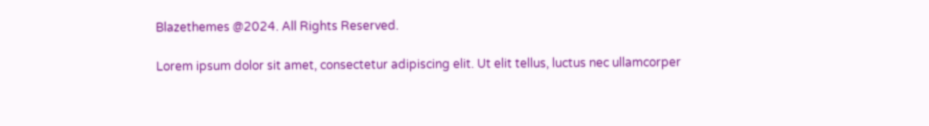Blazethemes @2024. All Rights Reserved.

Lorem ipsum dolor sit amet, consectetur adipiscing elit. Ut elit tellus, luctus nec ullamcorper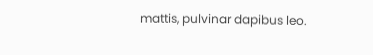mattis, pulvinar dapibus leo.